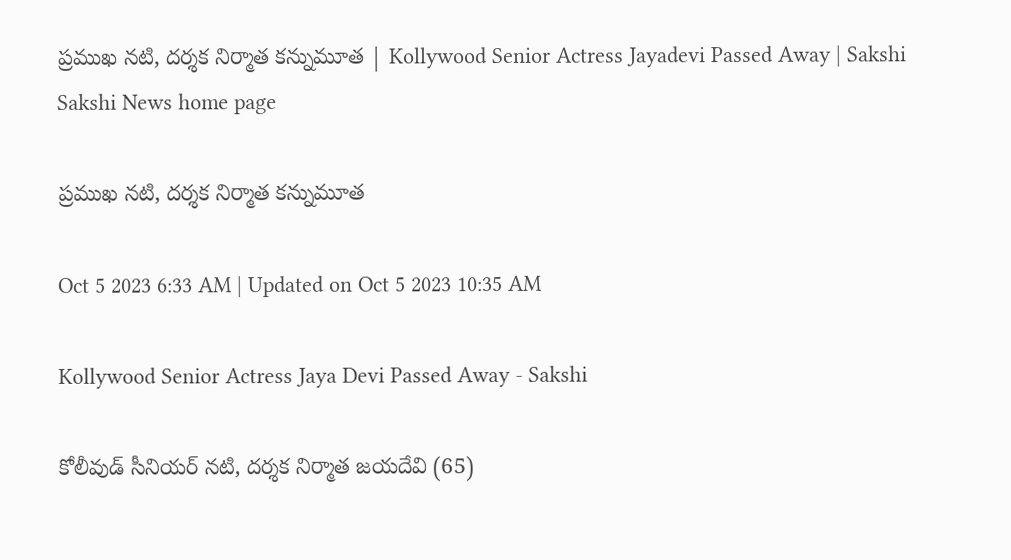ప్రముఖ నటి, దర్శక నిర్మాత కన్నుమూత | Kollywood Senior Actress Jayadevi Passed Away | Sakshi
Sakshi News home page

ప్రముఖ నటి, దర్శక నిర్మాత కన్నుమూత

Oct 5 2023 6:33 AM | Updated on Oct 5 2023 10:35 AM

Kollywood Senior Actress Jaya Devi Passed Away - Sakshi

కోలీవుడ్‌ సీనియర్‌ నటి, దర్శక నిర్మాత జయదేవి (65)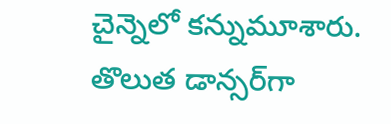చైన్నెలో కన్నుమూశారు. తొలుత డాన్సర్‌గా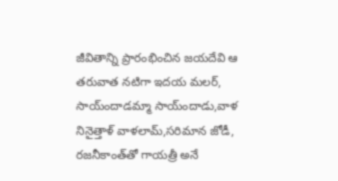జీవితాన్ని ప్రారంభించిన జయదేవి ఆ తరువాత నటిగా ఇదయ మలర్‌, సాయ్‌ందాడమ్మా సాయ్‌ందాడు,వాళ నినైత్తాళ్‌ వాళలామ్‌,సరిమాన జోడీ, రజనీకాంత్‌తో గాయత్రీ అనే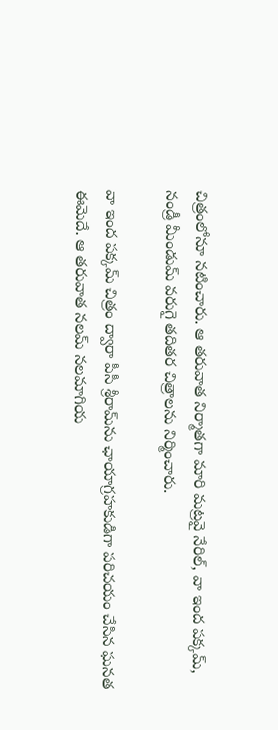చిత్రంలోనూ నటించారు. ఆ తరువాత నిర్మాతగా మారి మట్రవై నేరిల్‌, వా ఇంద పక్కమ్‌, నండ్రీ మీండుమ్‌ వరుగై తదితర చిత్రాలను నిర్మించారు.

వా ఇంద పక్కమ్‌ చిత్రం ద్వారా పీసీ శ్రీరామ్‌ను ఛాయాగ్రహకుడిగా పరిచయం చేసిన ఘనత ఈమెదే. ఆ తరువాత నలమ్‌ నలమాగియ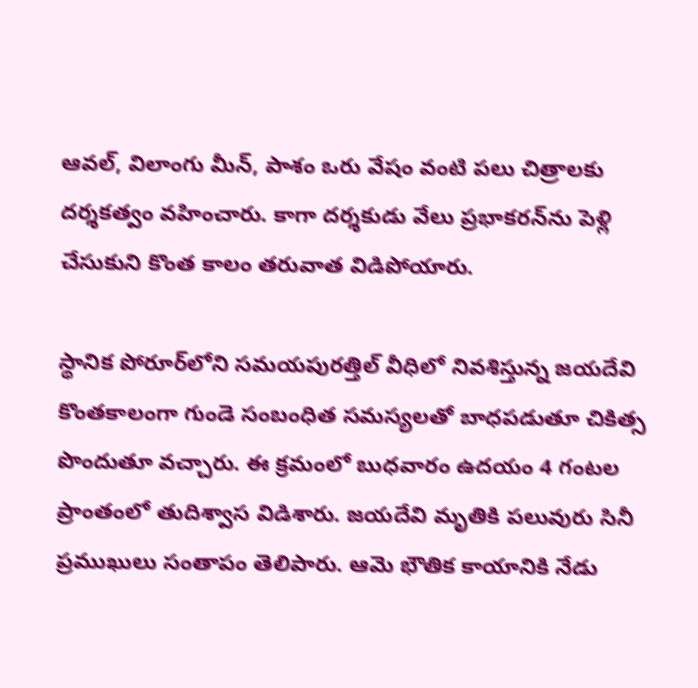ఆవల్‌, విలాంగు మీన్‌, పాశం ఒరు వేషం వంటి పలు చిత్రాలకు దర్శకత్వం వహించారు. కాగా దర్శకుడు వేలు ప్రభాకరన్‌ను పెళ్లి చేసుకుని కొంత కాలం తరువాత విడిపోయారు.

స్థానిక పోరూర్‌లోని సమయపురత్తిల్‌ వీధిలో నివశిస్తున్న జయదేవి కొంతకాలంగా గుండె సంబంధిత సమస్యలతో బాధపడుతూ చికిత్స పొందుతూ వచ్చారు. ఈ క్రమంలో బుధవారం ఉదయం 4 గంటల ప్రాంతంలో తుదిశ్వాస విడిశారు. జయదేవి మృతికి పలువురు సినీ ప్రముఖులు సంతాపం తెలిపారు. ఆమె భౌతిక కాయానికి నేడు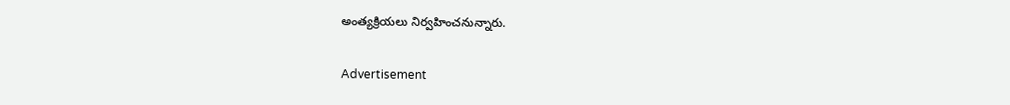అంత్యక్రియలు నిర్వహించనున్నారు.

Advertisement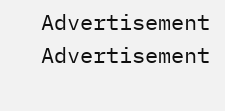Advertisement
Advertisement